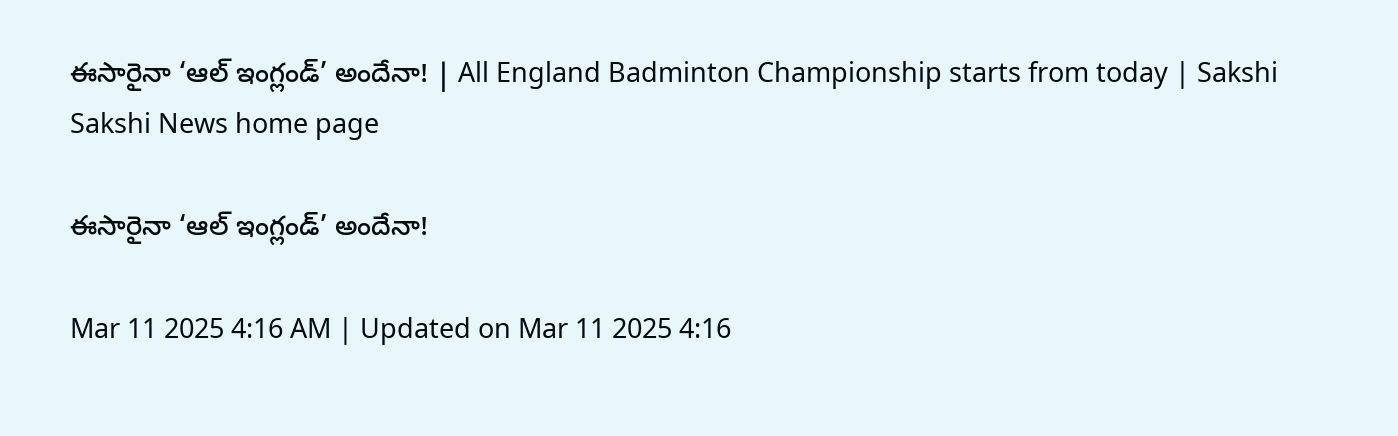ఈసారైనా ‘ఆల్‌ ఇంగ్లండ్‌’ అందేనా! | All England Badminton Championship starts from today | Sakshi
Sakshi News home page

ఈసారైనా ‘ఆల్‌ ఇంగ్లండ్‌’ అందేనా!

Mar 11 2025 4:16 AM | Updated on Mar 11 2025 4:16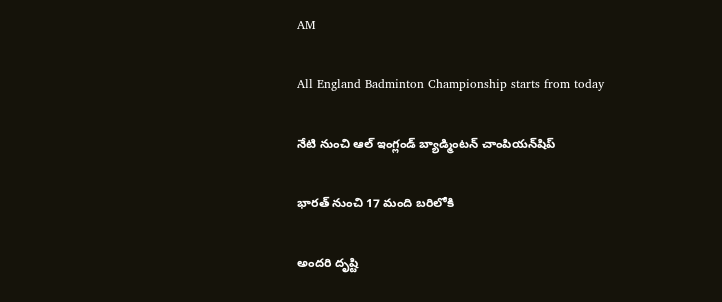AM

All England Badminton Championship starts from today

నేటి నుంచి ఆల్‌ ఇంగ్లండ్‌ బ్యాడ్మింటన్‌ చాంపియన్‌షిప్‌

భారత్‌ నుంచి 17 మంది బరిలోకి

అందరి దృష్టి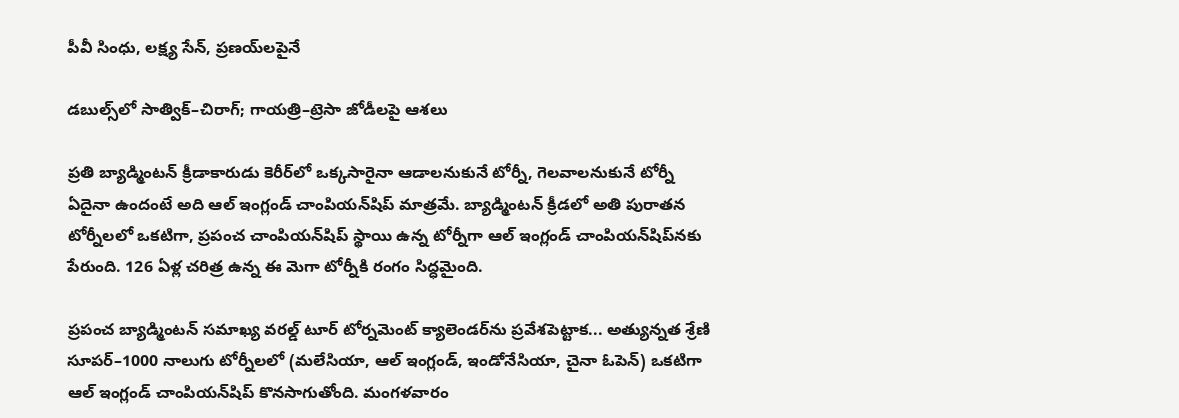పీవీ సింధు, లక్ష్య సేన్, ప్రణయ్‌లపైనే

డబుల్స్‌లో సాత్విక్‌–చిరాగ్‌; గాయత్రి–ట్రెసా జోడీలపై ఆశలు

ప్రతి బ్యాడ్మింటన్‌ క్రీడాకారుడు కెరీర్‌లో ఒక్కసారైనా ఆడాలనుకునే టోర్నీ, గెలవాలనుకునే టోర్నీ ఏదైనా ఉందంటే అది ఆల్‌ ఇంగ్లండ్‌ చాంపియన్‌షిప్‌ మాత్రమే. బ్యాడ్మింటన్‌ క్రీడలో అతి పురాతన టోర్నీలలో ఒకటిగా, ప్రపంచ చాంపియన్‌షిప్‌ స్థాయి ఉన్న టోర్నీగా ఆల్‌ ఇంగ్లండ్‌ చాంపియన్‌షిప్‌నకు పేరుంది. 126 ఏళ్ల చరిత్ర ఉన్న ఈ మెగా టోర్నీకి రంగం సిద్ధమైంది.

ప్రపంచ బ్యాడ్మింటన్‌ సమాఖ్య వరల్డ్‌ టూర్‌ టోర్నమెంట్‌ క్యాలెండర్‌ను ప్రవేశపెట్టాక... అత్యున్నత శ్రేణి సూపర్‌–1000 నాలుగు టోర్నీలలో (మలేసియా, ఆల్‌ ఇంగ్లండ్, ఇండోనేసియా, చైనా ఓపెన్‌) ఒకటిగా ఆల్‌ ఇంగ్లండ్‌ చాంపియన్‌షిప్‌ కొనసాగుతోంది. మంగళవారం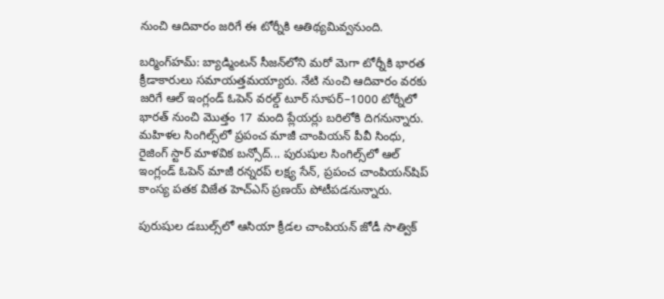నుంచి ఆదివారం జరిగే ఈ టోర్నీకి ఆతిథ్యమివ్వనుంది.

బర్మింగ్‌హమ్‌: బ్యాడ్మింటన్‌ సీజన్‌లోని మరో మెగా టోర్నీకి భారత క్రీడాకారులు సమాయత్తమయ్యారు. నేటి నుంచి ఆదివారం వరకు జరిగే ఆల్‌ ఇంగ్లండ్‌ ఓపెన్‌ వరల్డ్‌ టూర్‌ సూపర్‌–1000 టోర్నీలో భారత్‌ నుంచి మొత్తం 17 మంది ప్లేయర్లు బరిలోకి దిగనున్నారు. మహిళల సింగిల్స్‌లో ప్రపంచ మాజీ చాంపియన్‌ పీవీ సింధు, రైజింగ్‌ స్టార్‌ మాళవిక బన్సోద్‌... పురుషుల సింగిల్స్‌లో ఆల్‌ ఇంగ్లండ్‌ ఓపెన్‌ మాజీ రన్నరప్‌ లక్ష్య సేన్, ప్రపంచ చాంపియన్‌షిప్‌ కాంస్య పతక విజేత హెచ్‌ఎస్‌ ప్రణయ్‌ పోటీపడనున్నారు.

పురుషుల డబుల్స్‌లో ఆసియా క్రీడల చాంపియన్‌ జోడీ సాత్విక్‌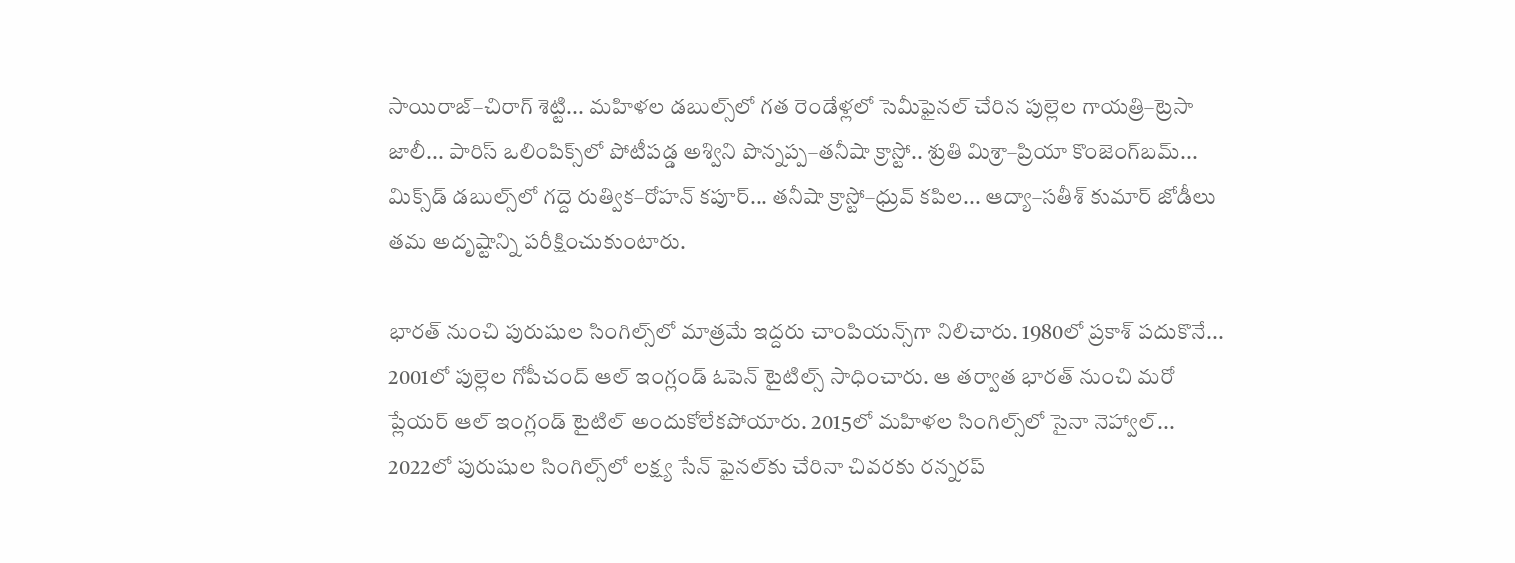సాయిరాజ్‌–చిరాగ్‌ శెట్టి... మహిళల డబుల్స్‌లో గత రెండేళ్లలో సెమీఫైనల్‌ చేరిన పుల్లెల గాయత్రి–ట్రెసా జాలీ... పారిస్‌ ఒలింపిక్స్‌లో పోటీపడ్డ అశ్విని పొన్నప్ప–తనీషా క్రాస్టో.. శ్రుతి మిశ్రా–ప్రియా కొంజెంగ్‌బమ్‌... మిక్స్‌డ్‌ డబుల్స్‌లో గద్దె రుత్విక–రోహన్‌ కపూర్‌... తనీషా క్రాస్టో–ధ్రువ్‌ కపిల... ఆద్యా–సతీశ్‌ కుమార్‌ జోడీలు తమ అదృష్టాన్ని పరీక్షించుకుంటారు.

భారత్‌ నుంచి పురుషుల సింగిల్స్‌లో మాత్రమే ఇద్దరు చాంపియన్స్‌గా నిలిచారు. 1980లో ప్రకాశ్‌ పదుకొనే... 2001లో పుల్లెల గోపీచంద్‌ ఆల్‌ ఇంగ్లండ్‌ ఓపెన్‌ టైటిల్స్‌ సాధించారు. ఆ తర్వాత భారత్‌ నుంచి మరో ప్లేయర్‌ ఆల్‌ ఇంగ్లండ్‌ టైటిల్‌ అందుకోలేకపోయారు. 2015లో మహిళల సింగిల్స్‌లో సైనా నెహ్వాల్‌... 2022లో పురుషుల సింగిల్స్‌లో లక్ష్య సేన్‌ ఫైనల్‌కు చేరినా చివరకు రన్నరప్‌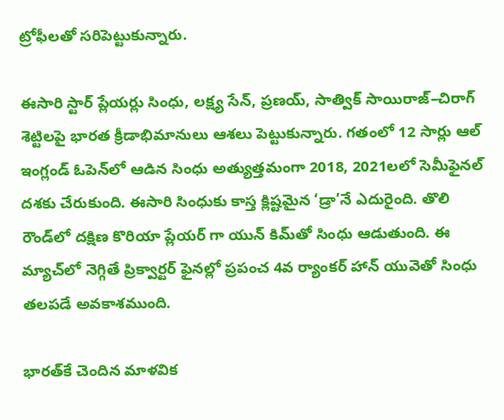ట్రోఫీలతో సరిపెట్టుకున్నారు.

ఈసారి స్టార్‌ ప్లేయర్లు సింధు, లక్ష్య సేన్, ప్రణయ్, సాత్విక్‌ సాయిరాజ్‌–చిరాగ్‌ శెట్టిలపై భారత క్రీడాభిమానులు ఆశలు పెట్టుకున్నారు. గతంలో 12 సార్లు ఆల్‌ ఇంగ్లండ్‌ ఓపెన్‌లో ఆడిన సింధు అత్యుత్తమంగా 2018, 2021లలో సెమీఫైనల్‌ దశకు చేరుకుంది. ఈసారి సింధుకు కాస్త క్లిష్టమైన ‘డ్రా’నే ఎదురైంది. తొలి రౌండ్‌లో దక్షిణ కొరియా ప్లేయర్‌ గా యున్‌ కిమ్‌తో సింధు ఆడుతుంది. ఈ మ్యాచ్‌లో నెగ్గితే ప్రిక్వార్టర్‌ ఫైనల్లో ప్రపంచ 4వ ర్యాంకర్‌ హాన్‌ యువెతో సింధు తలపడే అవకాశముంది.

భారత్‌కే చెందిన మాళవిక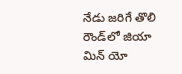నేడు జరిగే తొలి రౌండ్‌లో జియా మిన్‌ యో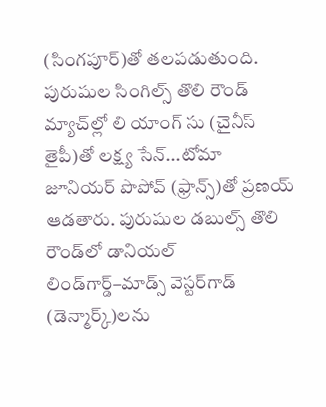(సింగపూర్‌)తో తలపడుతుంది.  పురుషుల సింగిల్స్‌ తొలి రౌండ్‌ మ్యాచ్‌ల్లో లి యాంగ్‌ సు (చైనీస్‌ తైపీ)తో లక్ష్య సేన్‌...టోమా జూనియర్‌ పొపోవ్‌ (ఫ్రాన్స్‌)తో ప్రణయ్‌ ఆడతారు. పురుషుల డబుల్స్‌ తొలి రౌండ్‌లో డానియల్‌ లిండ్‌గార్డ్‌–మాడ్స్‌ వెస్టర్‌గాడ్‌ (డెన్మార్క్‌)లను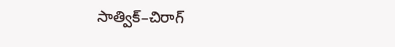సాత్విక్‌–చిరాగ్‌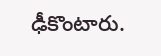ఢీకొంటారు.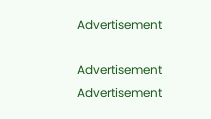Advertisement

Advertisement
Advertisement